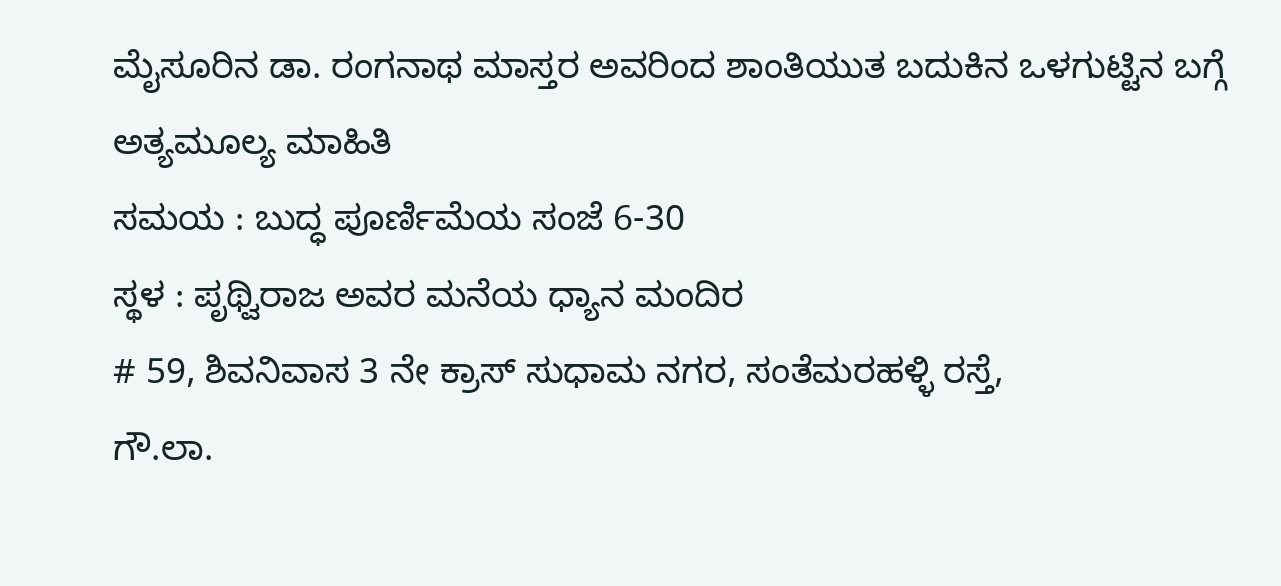ಮೈಸೂರಿನ ಡಾ. ರಂಗನಾಥ ಮಾಸ್ತರ ಅವರಿಂದ ಶಾಂತಿಯುತ ಬದುಕಿನ ಒಳಗುಟ್ಟಿನ ಬಗ್ಗೆ ಅತ್ಯಮೂಲ್ಯ ಮಾಹಿತಿ
ಸಮಯ : ಬುದ್ಧ ಪೂರ್ಣಿಮೆಯ ಸಂಜೆ 6-30
ಸ್ಥಳ : ಪೃಥ್ವಿರಾಜ ಅವರ ಮನೆಯ ಧ್ಯಾನ ಮಂದಿರ
# 59, ಶಿವನಿವಾಸ 3 ನೇ ಕ್ರಾಸ್ ಸುಧಾಮ ನಗರ, ಸಂತೆಮರಹಳ್ಳಿ ರಸ್ತೆ,
ಗೌ.ಲಾ.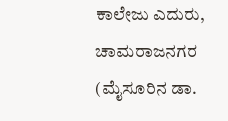ಕಾಲೇಜು ಎದುರು,
ಚಾಮರಾಜನಗರ
(ಮೈಸೂರಿನ ಡಾ.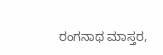ರಂಗನಾಥ ಮಾಸ್ತರ,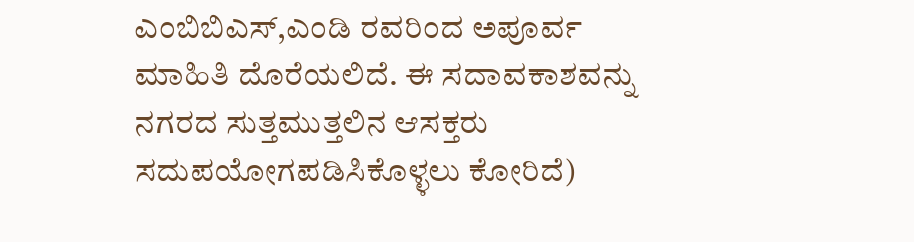ಎಂಬಿಬಿಎಸ್,ಎಂಡಿ ರವರಿಂದ ಅಪೂರ್ವ ಮಾಹಿತಿ ದೊರೆಯಲಿದೆ. ಈ ಸದಾವಕಾಶವನ್ನು ನಗರದ ಸುತ್ತಮುತ್ತಲಿನ ಆಸಕ್ತರು ಸದುಪಯೋಗಪಡಿಸಿಕೊಳ್ಳಲು ಕೋರಿದೆ)